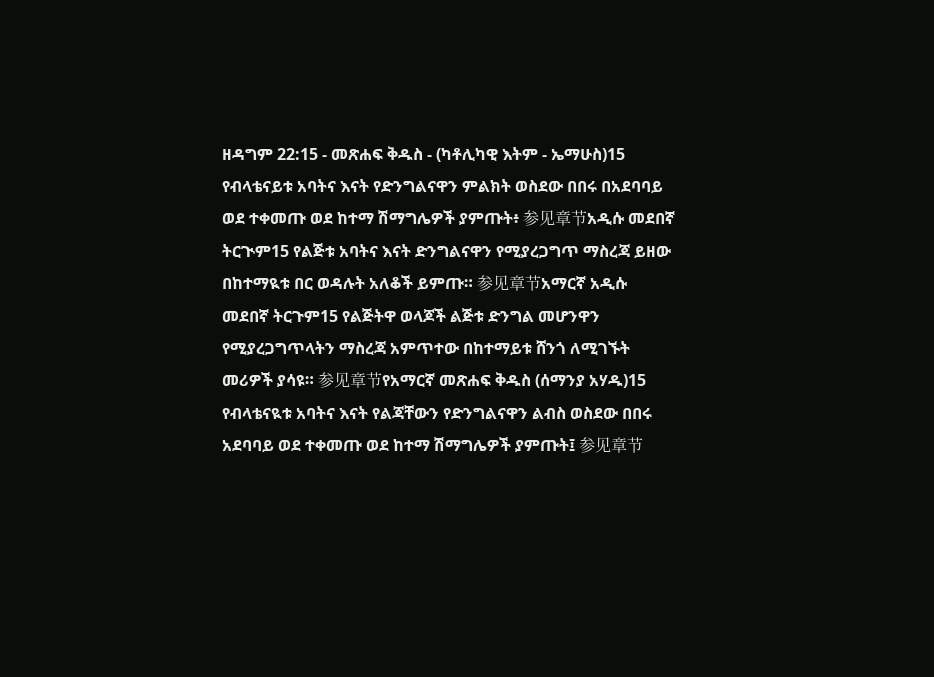ዘዳግም 22:15 - መጽሐፍ ቅዱስ - (ካቶሊካዊ እትም - ኤማሁስ)15 የብላቴናይቱ አባትና እናት የድንግልናዋን ምልክት ወስደው በበሩ በአደባባይ ወደ ተቀመጡ ወደ ከተማ ሽማግሌዎች ያምጡት፥ 参见章节አዲሱ መደበኛ ትርጒም15 የልጅቱ አባትና እናት ድንግልናዋን የሚያረጋግጥ ማስረጃ ይዘው በከተማዪቱ በር ወዳሉት አለቆች ይምጡ። 参见章节አማርኛ አዲሱ መደበኛ ትርጉም15 የልጅትዋ ወላጆች ልጅቱ ድንግል መሆንዋን የሚያረጋግጥላትን ማስረጃ አምጥተው በከተማይቱ ሸንጎ ለሚገኙት መሪዎች ያሳዩ። 参见章节የአማርኛ መጽሐፍ ቅዱስ (ሰማንያ አሃዱ)15 የብላቴናዪቱ አባትና እናት የልጃቸውን የድንግልናዋን ልብስ ወስደው በበሩ አደባባይ ወደ ተቀመጡ ወደ ከተማ ሽማግሌዎች ያምጡት፤ 参见章节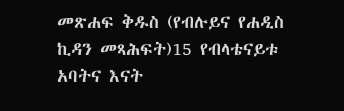መጽሐፍ ቅዱስ (የብሉይና የሐዲስ ኪዳን መጻሕፍት)15 የብላቴናይቱ አባትና እናት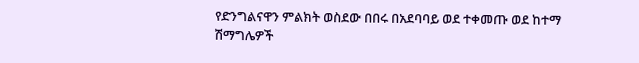የድንግልናዋን ምልክት ወስደው በበሩ በአደባባይ ወደ ተቀመጡ ወደ ከተማ ሽማግሌዎች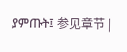ያምጡት፤ 参见章节 |